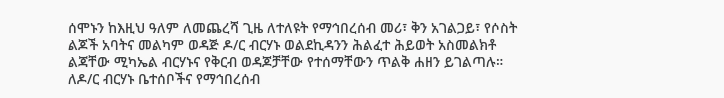ሰሞኑን ከእዚህ ዓለም ለመጨረሻ ጊዜ ለተለዩት የማኅበረሰብ መሪ፣ ቅን አገልጋይ፣ የሶስት ልጆች አባትና መልካም ወዳጅ ዶ/ር ብርሃኑ ወልደኪዳንን ሕልፈተ ሕይወት አስመልክቶ ልጃቸው ሚካኤል ብርሃኑና የቅርብ ወዳጆቻቸው የተሰማቸውን ጥልቅ ሐዘን ይገልጣሉ። ለዶ/ር ብርሃኑ ቤተሰቦችና የማኅበረሰብ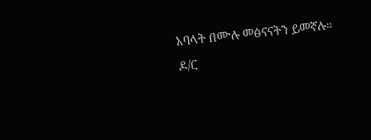አባላት በሙሉ መፅናናትን ይመኛሉ።
ዶ/ር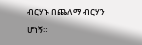ብርሃኑ በጨለማ ብርሃን ሆነኝ።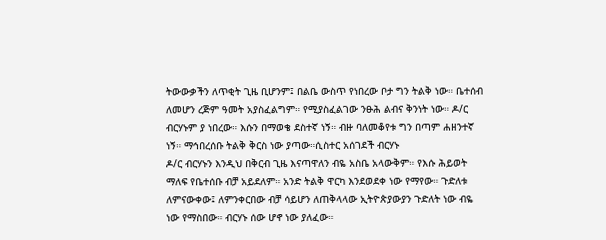ትውውቃችን ለጥቂት ጊዜ ቢሆንም፤ በልቤ ውስጥ የነበረው ቦታ ግን ትልቅ ነው። ቤተሰብ ለመሆን ረጅም ዓመት አያስፈልግም። የሚያስፈልገው ንፁሕ ልብና ቅንነት ነው። ዶ/ር ብርሃኑም ያ ነበረው። እሱን በማወቄ ደስተኛ ነኝ። ብዙ ባለመቆየቱ ግን በጣም ሐዘንተኛ ነኝ። ማኅበረሰቡ ትልቅ ቅርስ ነው ያጣው።ሲስተር አሰገደች ብርሃኑ
ዶ/ር ብርሃኑን እንዲህ በቅርብ ጊዜ እናጣዋለን ብዬ አስቤ አላውቅም። የእሱ ሕይወት ማለፍ የቤተሰቡ ብቻ አይደለም። አንድ ትልቅ ዋርካ እንደወደቀ ነው የማየው። ጉድለቱ ለምናውቀው፤ ለምንቀርበው ብቻ ሳይሆን ለጠቅላላው ኢትዮጵያውያን ጉድለት ነው ብዬ ነው የማስበው። ብርሃኑ ሰው ሆኖ ነው ያለፈው።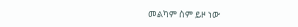መልካም ስም ይዞ ነው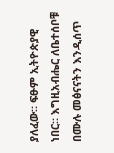ያለፈው። ፍፁም ኢትዮጵያዊ ነበር። እግዚአብሔር ለቤተሰቦቹ በሙሉ መፅናናትን እንዲሰጥ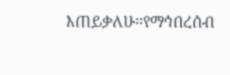እጠይቃለሁ።የማኅበረሰብ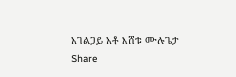አገልጋይ አቶ እሸቱ ሙሉጌታ
Share